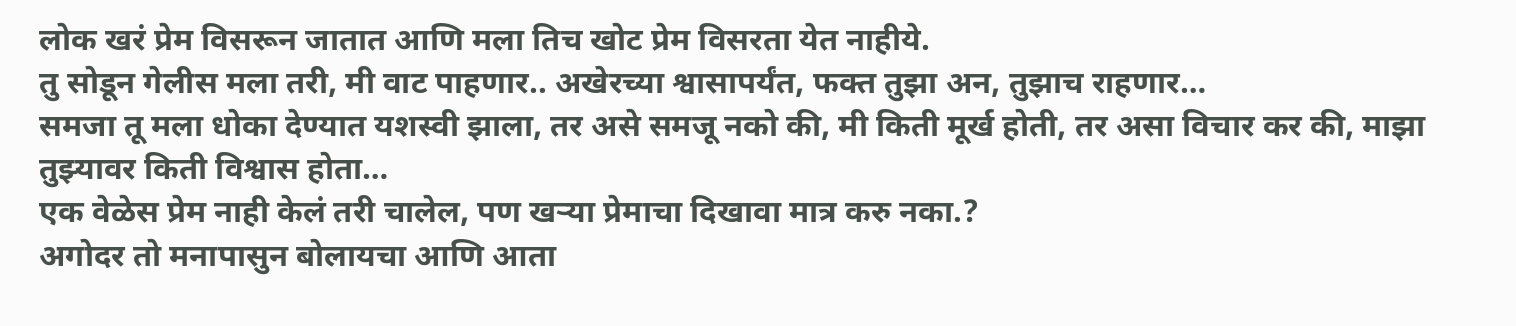लोक खरं प्रेम विसरून जातात आणि मला तिच खोट प्रेम विसरता येत नाहीये.
तु सोडून गेलीस मला तरी, मी वाट पाहणार.. अखेरच्या श्वासापर्यंत, फक्त तुझा अन, तुझाच राहणार…
समजा तू मला धोका देण्यात यशस्वी झाला, तर असे समजू नको की, मी किती मूर्ख होती, तर असा विचार कर की, माझा तुझ्यावर किती विश्वास होता…
एक वेळेस प्रेम नाही केलं तरी चालेल, पण खऱ्या प्रेमाचा दिखावा मात्र करु नका.?
अगोदर तो मनापासुन बोलायचा आणि आता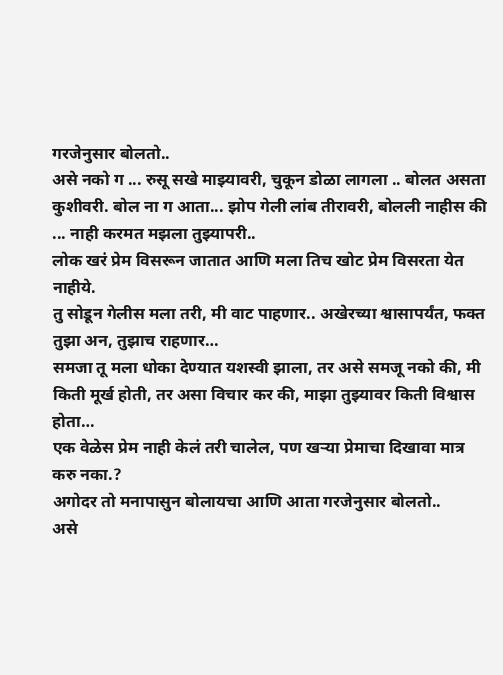गरजेनुसार बोलतो..
असे नको ग ... रुसू सखे माझ्यावरी, चुकून डोळा लागला .. बोलत असता कुशीवरी. बोल ना ग आता... झोप गेली लांब तीरावरी, बोलली नाहीस की ... नाही करमत मझला तुझ्यापरी..
लोक खरं प्रेम विसरून जातात आणि मला तिच खोट प्रेम विसरता येत नाहीये.
तु सोडून गेलीस मला तरी, मी वाट पाहणार.. अखेरच्या श्वासापर्यंत, फक्त तुझा अन, तुझाच राहणार…
समजा तू मला धोका देण्यात यशस्वी झाला, तर असे समजू नको की, मी किती मूर्ख होती, तर असा विचार कर की, माझा तुझ्यावर किती विश्वास होता…
एक वेळेस प्रेम नाही केलं तरी चालेल, पण खऱ्या प्रेमाचा दिखावा मात्र करु नका.?
अगोदर तो मनापासुन बोलायचा आणि आता गरजेनुसार बोलतो..
असे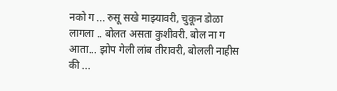नको ग ... रुसू सखे माझ्यावरी, चुकून डोळा लागला .. बोलत असता कुशीवरी. बोल ना ग आता... झोप गेली लांब तीरावरी, बोलली नाहीस की ...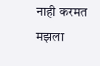नाही करमत मझला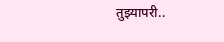तुझ्यापरी..